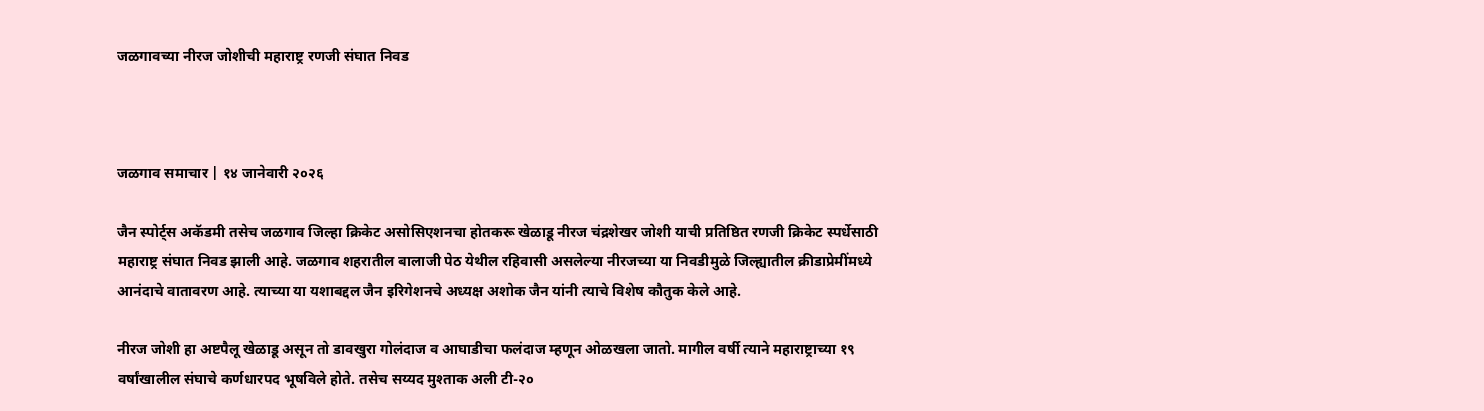जळगावच्या नीरज जोशीची महाराष्ट्र रणजी संघात निवड



जळगाव समाचार | १४ जानेवारी २०२६

जैन स्पोर्ट्स अकॅडमी तसेच जळगाव जिल्हा क्रिकेट असोसिएशनचा होतकरू खेळाडू नीरज चंद्रशेखर जोशी याची प्रतिष्ठित रणजी क्रिकेट स्पर्धेसाठी महाराष्ट्र संघात निवड झाली आहे. जळगाव शहरातील बालाजी पेठ येथील रहिवासी असलेल्या नीरजच्या या निवडीमुळे जिल्ह्यातील क्रीडाप्रेमींमध्ये आनंदाचे वातावरण आहे. त्याच्या या यशाबद्दल जैन इरिगेशनचे अध्यक्ष अशोक जैन यांनी त्याचे विशेष कौतुक केले आहे.

नीरज जोशी हा अष्टपैलू खेळाडू असून तो डावखुरा गोलंदाज व आघाडीचा फलंदाज म्हणून ओळखला जातो. मागील वर्षी त्याने महाराष्ट्राच्या १९ वर्षांखालील संघाचे कर्णधारपद भूषविले होते. तसेच सय्यद मुश्ताक अली टी-२०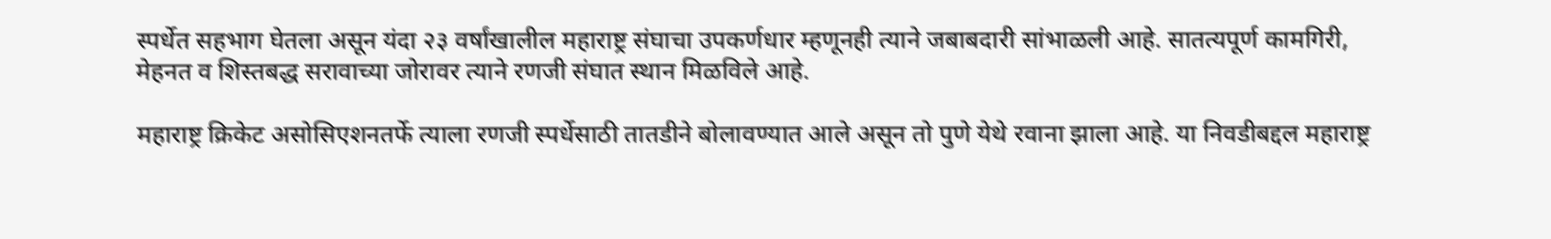स्पर्धेत सहभाग घेतला असून यंदा २३ वर्षांखालील महाराष्ट्र संघाचा उपकर्णधार म्हणूनही त्याने जबाबदारी सांभाळली आहे. सातत्यपूर्ण कामगिरी, मेहनत व शिस्तबद्ध सरावाच्या जोरावर त्याने रणजी संघात स्थान मिळविले आहे.

महाराष्ट्र क्रिकेट असोसिएशनतर्फे त्याला रणजी स्पर्धेसाठी तातडीने बोलावण्यात आले असून तो पुणे येथे रवाना झाला आहे. या निवडीबद्दल महाराष्ट्र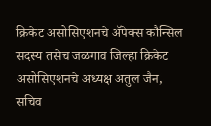क्रिकेट असोसिएशनचे ॲपेक्स कौन्सिल सदस्य तसेच जळगाव जिल्हा क्रिकेट असोसिएशनचे अध्यक्ष अतुल जैन, सचिव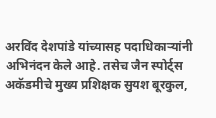अरविंद देशपांडे यांच्यासह पदाधिकाऱ्यांनी अभिनंदन केले आहे. तसेच जैन स्पोर्ट्स अकॅडमीचे मुख्य प्रशिक्षक सुयश बूरकुल,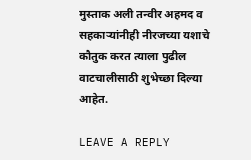मुस्ताक अली तन्वीर अहमद व सहकाऱ्यांनीही नीरजच्या यशाचे कौतुक करत त्याला पुढील वाटचालीसाठी शुभेच्छा दिल्या आहेत.

LEAVE A REPLY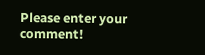Please enter your comment!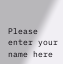Please enter your name here